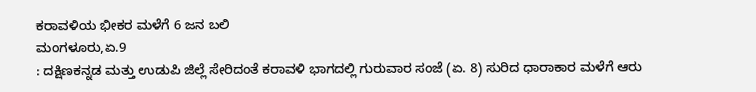ಕರಾವಳಿಯ ಭೀಕರ ಮಳೆಗೆ 6 ಜನ ಬಲಿ
ಮಂಗಳೂರು,ಏ.9
: ದಕ್ಷಿಣಕನ್ನಡ ಮತ್ತು ಉಡುಪಿ ಜಿಲ್ಲೆ ಸೇರಿದಂತೆ ಕರಾವಳಿ ಭಾಗದಲ್ಲಿ ಗುರುವಾರ ಸಂಜೆ (ಏ. 8) ಸುರಿದ ಧಾರಾಕಾರ ಮಳೆಗೆ ಆರು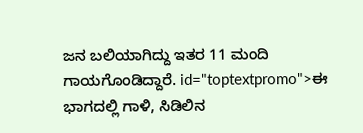ಜನ ಬಲಿಯಾಗಿದ್ದು ಇತರ 11 ಮಂದಿ ಗಾಯಗೊಂಡಿದ್ದಾರೆ. id="toptextpromo">ಈ
ಭಾಗದಲ್ಲಿ ಗಾಳಿ, ಸಿಡಿಲಿನ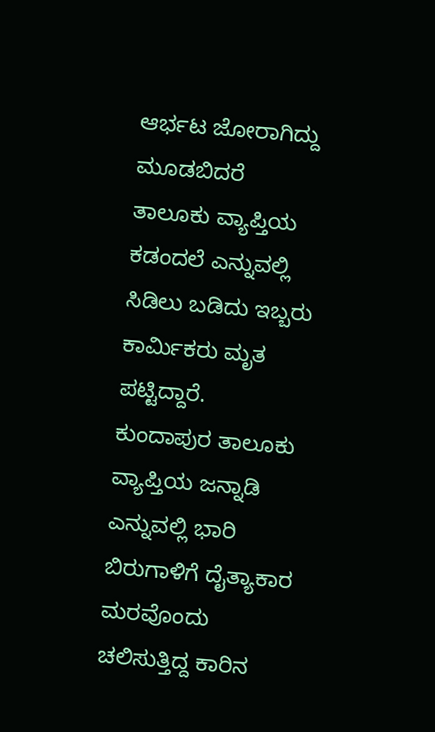ಆರ್ಭಟ ಜೋರಾಗಿದ್ದು ಮೂಡಬಿದರೆ ತಾಲೂಕು ವ್ಯಾಪ್ತಿಯ ಕಡಂದಲೆ ಎನ್ನುವಲ್ಲಿ ಸಿಡಿಲು ಬಡಿದು ಇಬ್ಬರು ಕಾರ್ಮಿಕರು ಮೃತ ಪಟ್ಟಿದ್ದಾರೆ. ಕುಂದಾಪುರ ತಾಲೂಕು ವ್ಯಾಪ್ತಿಯ ಜನ್ನಾಡಿ ಎನ್ನುವಲ್ಲಿ ಭಾರಿ ಬಿರುಗಾಳಿಗೆ ದೈತ್ಯಾಕಾರ ಮರವೊಂದು ಚಲಿಸುತ್ತಿದ್ದ ಕಾರಿನ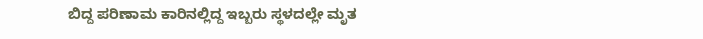ಬಿದ್ದ ಪರಿಣಾಮ ಕಾರಿನಲ್ಲಿದ್ದ ಇಬ್ಬರು ಸ್ಥಳದಲ್ಲೇ ಮೃತ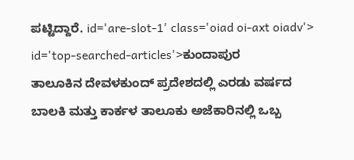ಪಟ್ಟಿದ್ದಾರೆ. id='are-slot-1' class='oiad oi-axt oiadv'> id='top-searched-articles'>ಕುಂದಾಪುರ
ತಾಲೂಕಿನ ದೇವಳಕುಂದ್ ಪ್ರದೇಶದಲ್ಲಿ ಎರಡು ವರ್ಷದ ಬಾಲಕಿ ಮತ್ತು ಕಾರ್ಕಳ ತಾಲೂಕು ಅಜೆಕಾರಿನಲ್ಲಿ ಒಬ್ಬ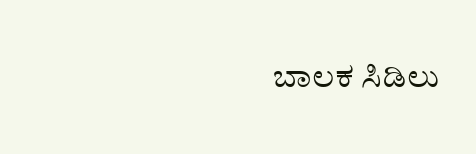ಬಾಲಕ ಸಿಡಿಲು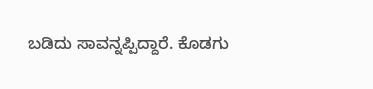ಬಡಿದು ಸಾವನ್ನಪ್ಪಿದ್ದಾರೆ. ಕೊಡಗು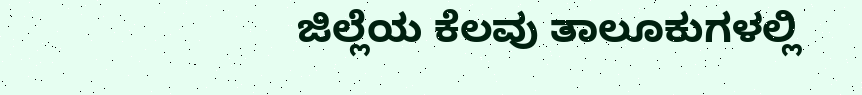ಜಿಲ್ಲೆಯ ಕೆಲವು ತಾಲೂಕುಗಳಲ್ಲಿ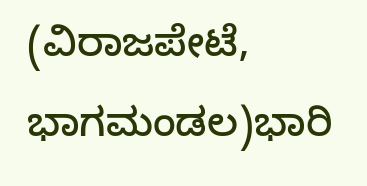(ವಿರಾಜಪೇಟೆ, ಭಾಗಮಂಡಲ)ಭಾರಿ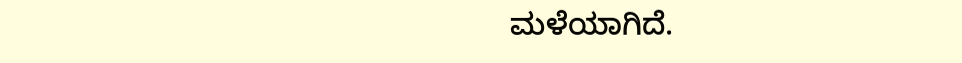ಮಳೆಯಾಗಿದೆ.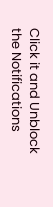Click it and Unblock the Notifications